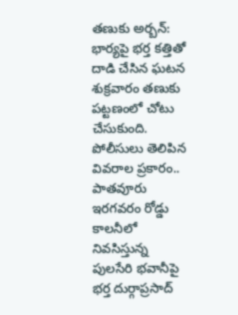తణుకు అర్బన్: భార్యపై భర్త కత్తితో దాడి చేసిన ఘటన శుక్రవారం తణుకు పట్టణంలో చోటు చేసుకుంది. పోలీసులు తెలిపిన వివరాల ప్రకారం.. పాతవూరు ఇరగవరం రోడ్డు కాలనీలో నివసిస్తున్న పులసేరి భవానీపై భర్త దుర్గాప్రసాద్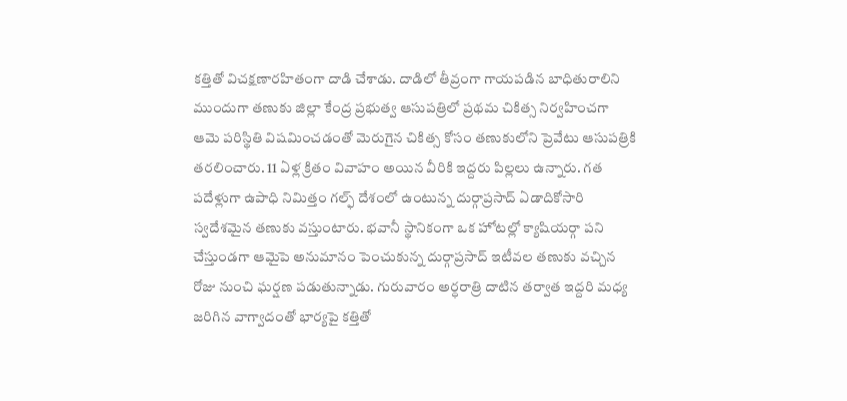కత్తితో విచక్షణారహితంగా దాడి చేశాడు. దాడిలో తీవ్రంగా గాయపడిన బాధితురాలిని ముందుగా తణుకు జిల్లా కేంద్ర ప్రభుత్వ ఆసుపత్రిలో ప్రథమ చికిత్స నిర్వహించగా ఆమె పరిస్థితి విషమించడంతో మెరుగైన చికిత్స కోసం తణుకులోని ప్రెవేటు ఆసుపత్రికి తరలించారు. 11 ఏళ్ల క్రితం వివాహం అయిన వీరికి ఇద్దరు పిల్లలు ఉన్నారు. గత పదేళ్లుగా ఉపాధి నిమిత్తం గల్ఫ్ దేశంలో ఉంటున్న దుర్గాప్రసాద్ ఏడాదికోసారి స్వదేశమైన తణుకు వస్తుంటారు. భవానీ స్థానికంగా ఒక హోటల్లో క్యాషియర్గా పని చేస్తుండగా ఆమైపె అనుమానం పెంచుకున్న దుర్గాప్రసాద్ ఇటీవల తణుకు వచ్చిన రోజు నుంచి ఘర్షణ పడుతున్నాడు. గురువారం అర్ధరాత్రి దాటిన తర్వాత ఇద్దరి మధ్య జరిగిన వాగ్వాదంతో భార్యపై కత్తితో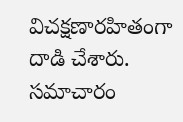విచక్షణారహితంగా దాడి చేశారు. సమాచారం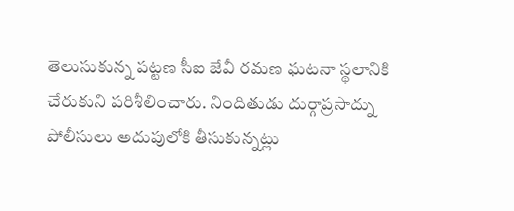తెలుసుకున్న పట్టణ సీఐ జేవీ రమణ ఘటనా స్థలానికి చేరుకుని పరిశీలించారు. నిందితుడు దుర్గాప్రసాద్ను పోలీసులు అదుపులోకి తీసుకున్నట్లు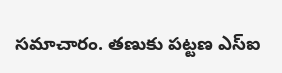సమాచారం. తణుకు పట్టణ ఎస్ఐ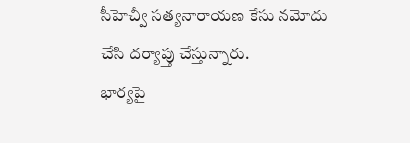సీహెచ్వీ సత్యనారాయణ కేసు నమోదు చేసి దర్యాప్తు చేస్తున్నారు.
భార్యపై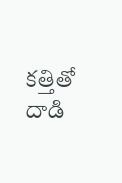కత్తితో దాడి